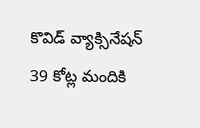కొవిడ్ వ్యాక్సినేషన్ 39 కోట్ల మందికి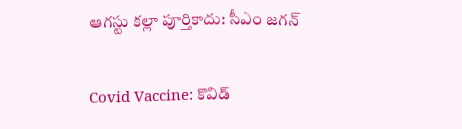ఆగస్టు కల్లా పూర్తికాదు: సీఎం జగన్

Covid Vaccine: కొవిడ్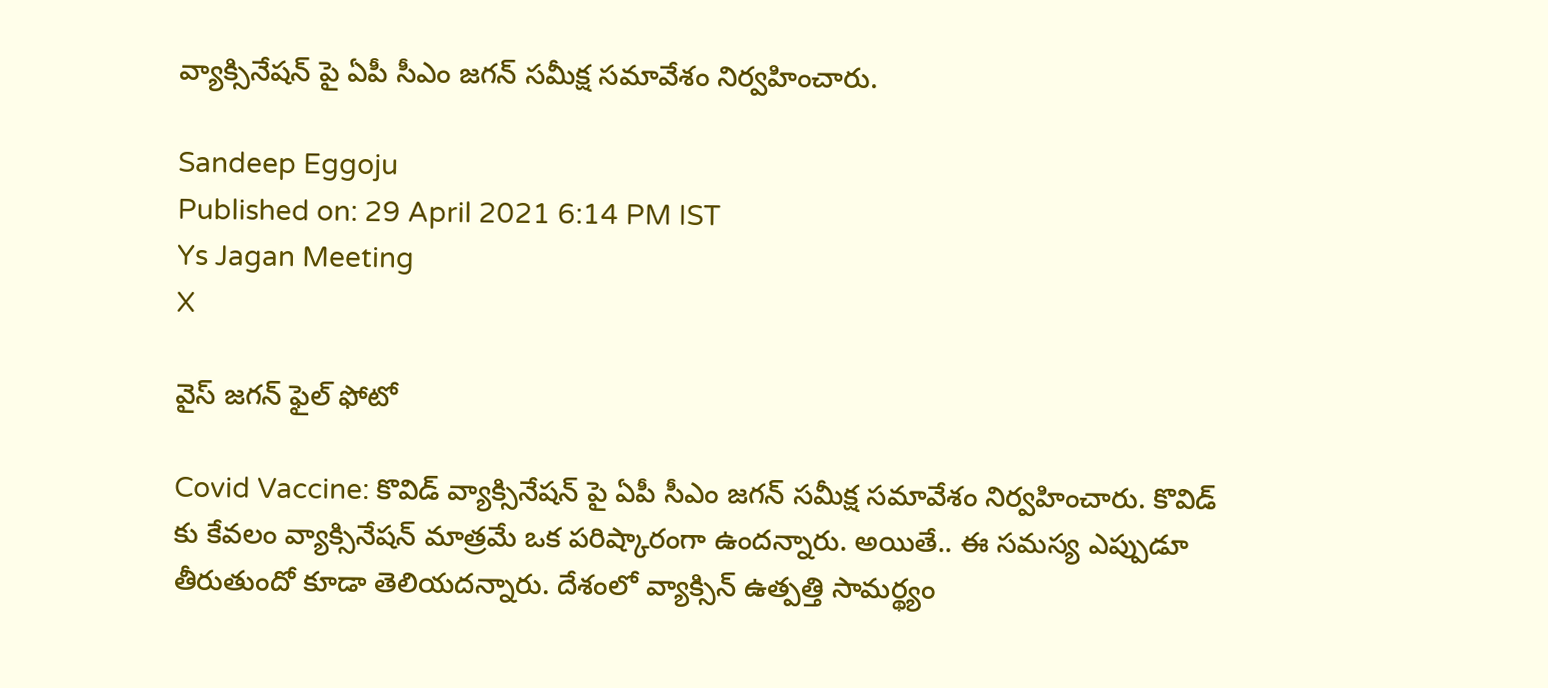వ్యాక్సినేషన్ పై ఏపీ సీఎం జగన్ సమీక్ష సమావేశం నిర్వహించారు.

Sandeep Eggoju
Published on: 29 April 2021 6:14 PM IST
Ys Jagan Meeting
X

వైస్ జగన్ ఫైల్ ఫోటో

Covid Vaccine: కొవిడ్ వ్యాక్సినేషన్ పై ఏపీ సీఎం జగన్ సమీక్ష సమావేశం నిర్వహించారు. కొవిడ్ కు కేవలం వ్యాక్సినేషన్‌ మాత్రమే ఒక పరిష్కారంగా ఉందన్నారు. అయితే.. ఈ సమస్య ఎప్పుడూ తీరుతుందో కూడా తెలియదన్నారు. దేశంలో వ్యాక్సిన్ ఉత్పత్తి సామర్థ్యం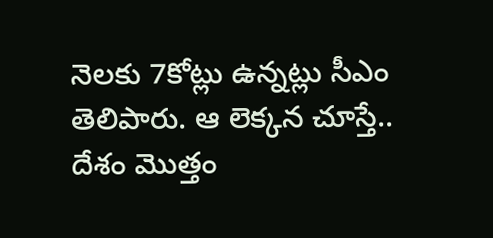నెలకు 7కోట్లు ఉన్నట్లు సీఎం తెలిపారు. ఆ లెక్కన చూస్తే.. దేశం మొత్తం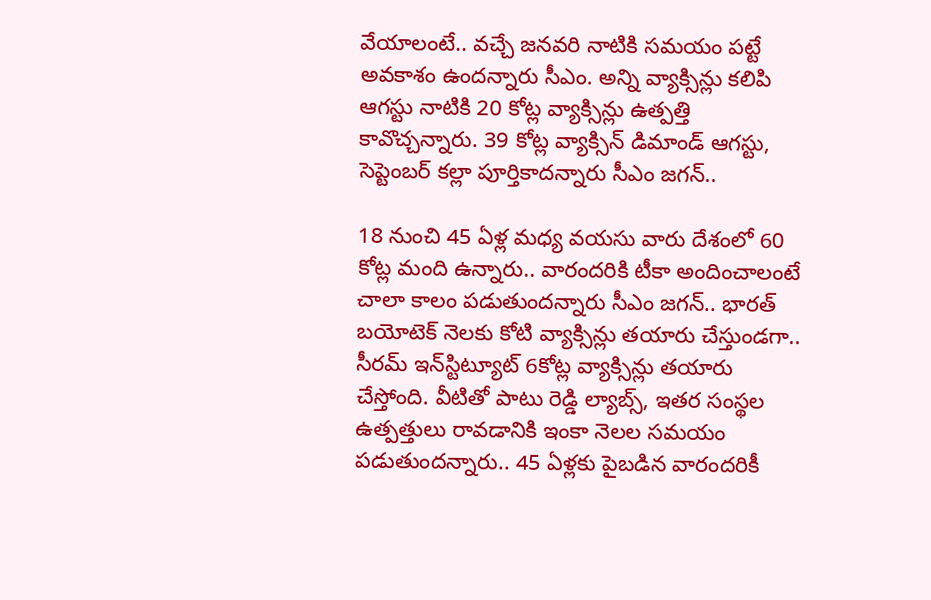వేయాలంటే.. వచ్చే జనవరి నాటికి సమయం పట్టే అవకాశం ఉందన్నారు సీఎం. అన్ని వ్యాక్సిన్లు కలిపి ఆగస్టు నాటికి 20 కోట్ల వ్యాక్సిన్లు ఉత్పత్తి కావొచ్చన్నారు. 39 కోట్ల వ్యాక్సిన్ డిమాండ్ ఆగస్టు, సెప్టెంబర్ కల్లా పూర్తికాదన్నారు సీఎం జగన్..

18 నుంచి 45 ఏళ్ల మధ్య వయసు వారు దేశంలో 60 కోట్ల మంది ఉన్నారు.. వారందరికి టీకా అందించాలంటే చాలా కాలం పడుతుందన్నారు సీఎం జగన్.. భారత్ బయోటెక్ నెలకు కోటి వ్యాక్సిన్లు తయారు చేస్తుండగా.. సీరమ్ ఇన్‌స్టిట్యూట్ 6కోట్ల వ్యాక్సిన్లు తయారు చేస్తోంది. వీటితో పాటు రెడ్డి ల్యాబ్స్, ఇతర సంస్థల ఉత్పత్తులు రావడానికి ఇంకా నెలల సమయం పడుతుందన్నారు.. 45 ఏళ్లకు పైబడిన వారందరికీ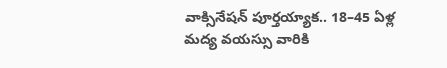వాక్సినేషన్‌ పూర్తయ్యాక.. 18–45 ఏళ్ల మద్య వయస్సు వారికి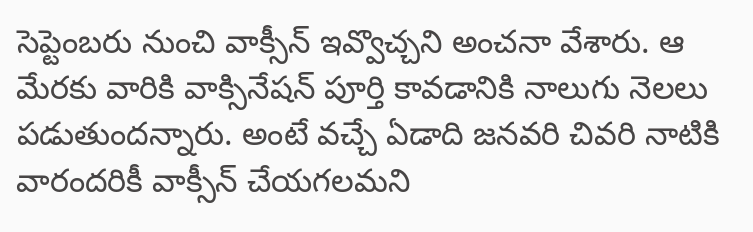సెప్టెంబరు నుంచి వాక్సీన్‌ ఇవ్వొచ్చని అంచనా వేశారు. ఆ మేరకు వారికి వాక్సినేషన్‌ పూర్తి కావడానికి నాలుగు నెలలు పడుతుందన్నారు. అంటే వచ్చే ఏడాది జనవరి చివరి నాటికి వారందరికీ వాక్సీన్‌ చేయగలమని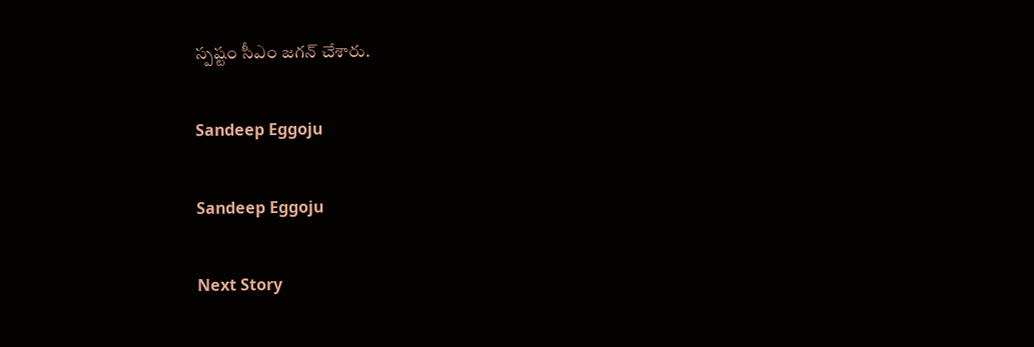స్పష్టం సీఎం జగన్ చేశారు.

Sandeep Eggoju

Sandeep Eggoju

Next Story